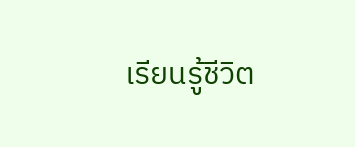เรียนรู้ชีวิต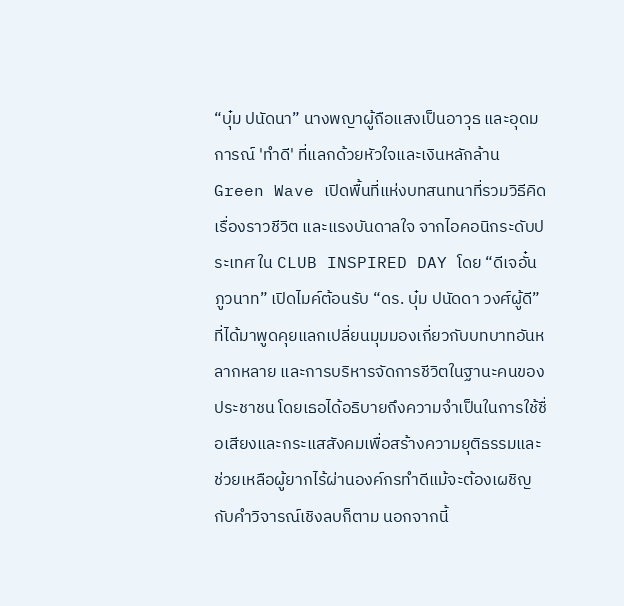“บุ๋ม ปนัดนา” นางพญาผู้ถือแสงเป็นอาวุธ และอุดมการณ์ 'ทำดี' ที่แลกด้วยหัวใจและเงินหลักล้าน
Green Wave เปิดพื้นที่แห่งบทสนทนาที่รวมวิธีคิด เรื่องราวชีวิต และแรงบันดาลใจ จากไอคอนิกระดับประเทศ ใน CLUB INSPIRED DAY โดย “ดีเจอั๋น ภูวนาท” เปิดไมค์ต้อนรับ “ดร. บุ๋ม ปนัดดา วงศ์ผู้ดี”ที่ได้มาพูดคุยแลกเปลี่ยนมุมมองเกี่ยวกับบทบาทอันหลากหลาย และการบริหารจัดการชีวิตในฐานะคนของประชาชน โดยเธอได้อธิบายถึงความจำเป็นในการใช้ชื่อเสียงและกระแสสังคมเพื่อสร้างความยุติธรรมและช่วยเหลือผู้ยากไร้ผ่านองค์กรทำดีแม้จะต้องเผชิญกับคำวิจารณ์เชิงลบก็ตาม นอกจากนี้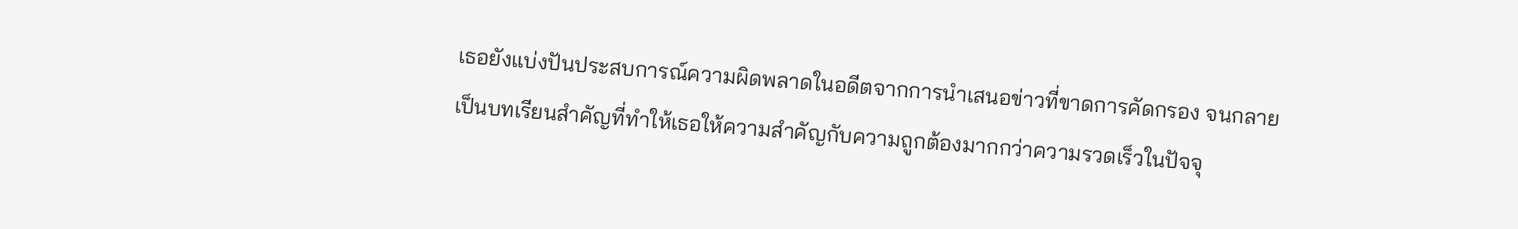เธอยังแบ่งปันประสบการณ์ความผิดพลาดในอดีตจากการนำเสนอข่าวที่ขาดการคัดกรอง จนกลายเป็นบทเรียนสำคัญที่ทำให้เธอให้ความสำคัญกับความถูกต้องมากกว่าความรวดเร็วในปัจจุ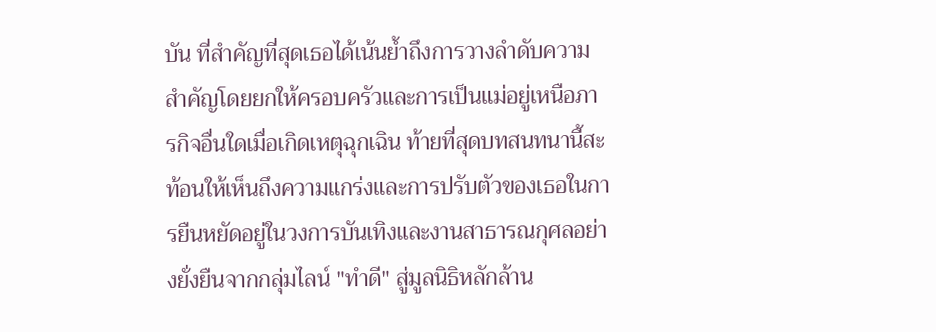บัน ที่สำคัญที่สุดเธอได้เน้นย้ำถึงการวางลำดับความสำคัญโดยยกให้ครอบครัวและการเป็นแม่อยู่เหนือภารกิจอื่นใดเมื่อเกิดเหตุฉุกเฉิน ท้ายที่สุดบทสนทนานี้สะท้อนให้เห็นถึงความแกร่งและการปรับตัวของเธอในการยืนหยัดอยู่ในวงการบันเทิงและงานสาธารณกุศลอย่างยั่งยืนจากกลุ่มไลน์ "ทำดี" สู่มูลนิธิหลักล้าน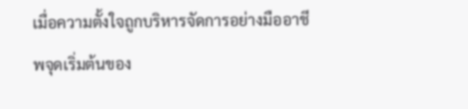เมื่อความตั้งใจถูกบริหารจัดการอย่างมืออาชีพจุดเริ่มต้นของ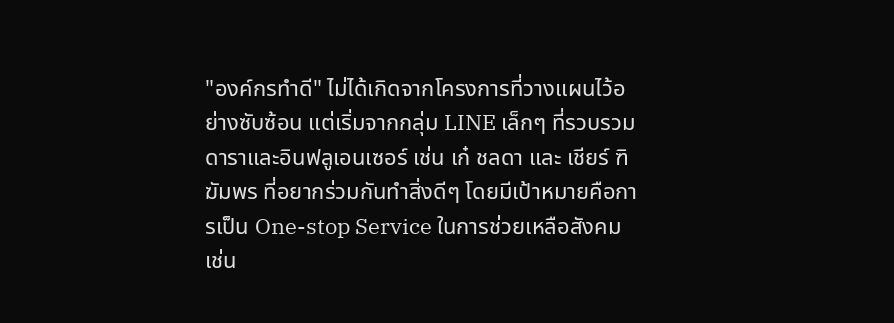"องค์กรทำดี" ไม่ได้เกิดจากโครงการที่วางแผนไว้อย่างซับซ้อน แต่เริ่มจากกลุ่ม LINE เล็กๆ ที่รวบรวมดาราและอินฟลูเอนเซอร์ เช่น เก๋ ชลดา และ เชียร์ ฑิฆัมพร ที่อยากร่วมกันทำสิ่งดีๆ โดยมีเป้าหมายคือการเป็น One-stop Service ในการช่วยเหลือสังคม เช่น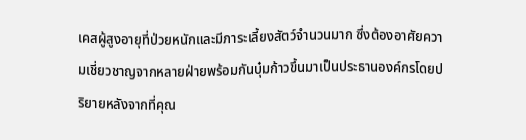เคสผู้สูงอายุที่ป่วยหนักและมีภาระเลี้ยงสัตว์จำนวนมาก ซึ่งต้องอาศัยความเชี่ยวชาญจากหลายฝ่ายพร้อมกันบุ๋มก้าวขึ้นมาเป็นประธานองค์กรโดยปริยายหลังจากที่คุณ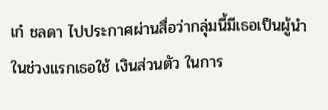เก๋ ชลดา ไปประกาศผ่านสื่อว่ากลุ่มนี้มีเธอเป็นผู้นำ ในช่วงแรกเธอใช้ เงินส่วนตัว ในการ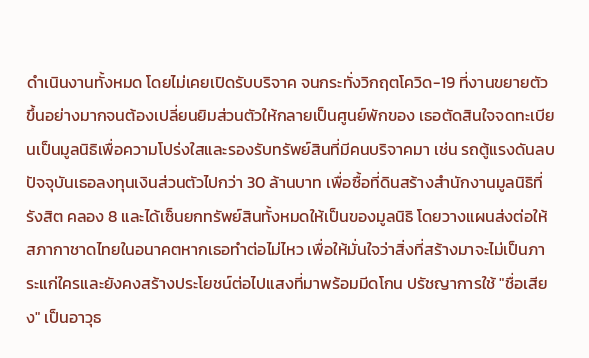ดำเนินงานทั้งหมด โดยไม่เคยเปิดรับบริจาค จนกระทั่งวิกฤตโควิด-19 ที่งานขยายตัวขึ้นอย่างมากจนต้องเปลี่ยนยิมส่วนตัวให้กลายเป็นศูนย์พักของ เธอตัดสินใจจดทะเบียนเป็นมูลนิธิเพื่อความโปร่งใสและรองรับทรัพย์สินที่มีคนบริจาคมา เช่น รถตู้แรงดันลบ ปัจจุบันเธอลงทุนเงินส่วนตัวไปกว่า 30 ล้านบาท เพื่อซื้อที่ดินสร้างสำนักงานมูลนิธิที่รังสิต คลอง 8 และได้เซ็นยกทรัพย์สินทั้งหมดให้เป็นของมูลนิธิ โดยวางแผนส่งต่อให้สภากาชาดไทยในอนาคตหากเธอทำต่อไม่ไหว เพื่อให้มั่นใจว่าสิ่งที่สร้างมาจะไม่เป็นภาระแก่ใครและยังคงสร้างประโยชน์ต่อไปแสงที่มาพร้อมมีดโกน ปรัชญาการใช้ "ชื่อเสียง" เป็นอาวุธ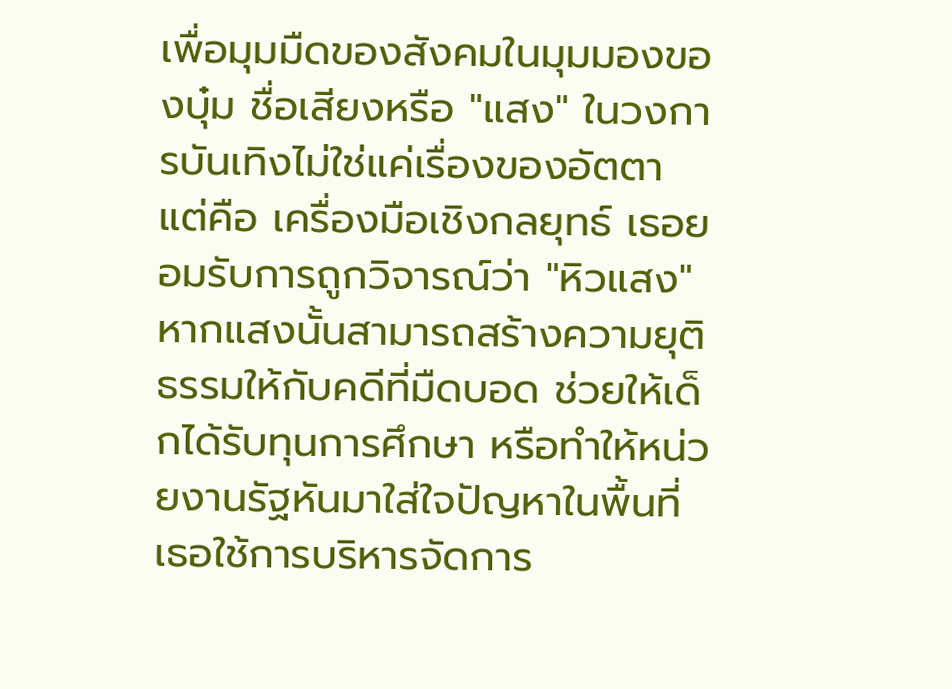เพื่อมุมมืดของสังคมในมุมมองของบุ๋ม ชื่อเสียงหรือ "แสง" ในวงการบันเทิงไม่ใช่แค่เรื่องของอัตตา แต่คือ เครื่องมือเชิงกลยุทธ์ เธอยอมรับการถูกวิจารณ์ว่า "หิวแสง" หากแสงนั้นสามารถสร้างความยุติธรรมให้กับคดีที่มืดบอด ช่วยให้เด็กได้รับทุนการศึกษา หรือทำให้หน่วยงานรัฐหันมาใส่ใจปัญหาในพื้นที่ เธอใช้การบริหารจัดการ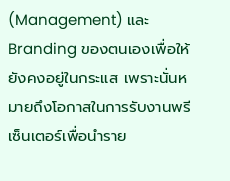(Management) และ Branding ของตนเองเพื่อให้ยังคงอยู่ในกระแส เพราะนั่นหมายถึงโอกาสในการรับงานพรีเซ็นเตอร์เพื่อนำราย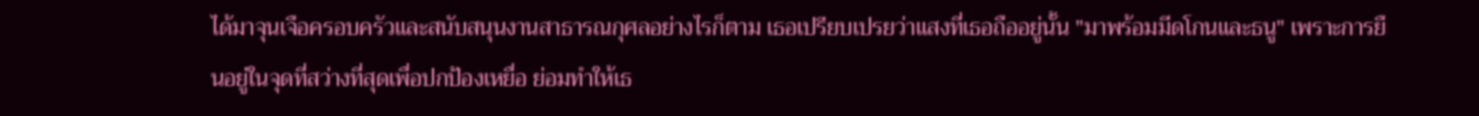ได้มาจุนเจือครอบครัวและสนับสนุนงานสาธารณกุศลอย่างไรก็ตาม เธอเปรียบเปรยว่าแสงที่เธอถืออยู่นั้น "มาพร้อมมีดโกนและธนู" เพราะการยืนอยู่ในจุดที่สว่างที่สุดเพื่อปกป้องเหยื่อ ย่อมทำให้เธ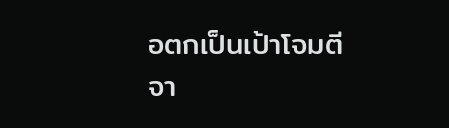อตกเป็นเป้าโจมตีจา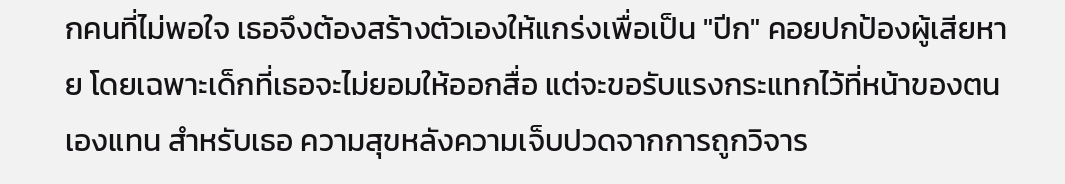กคนที่ไม่พอใจ เธอจึงต้องสร้างตัวเองให้แกร่งเพื่อเป็น "ปีก" คอยปกป้องผู้เสียหาย โดยเฉพาะเด็กที่เธอจะไม่ยอมให้ออกสื่อ แต่จะขอรับแรงกระแทกไว้ที่หน้าของตนเองแทน สำหรับเธอ ความสุขหลังความเจ็บปวดจากการถูกวิจาร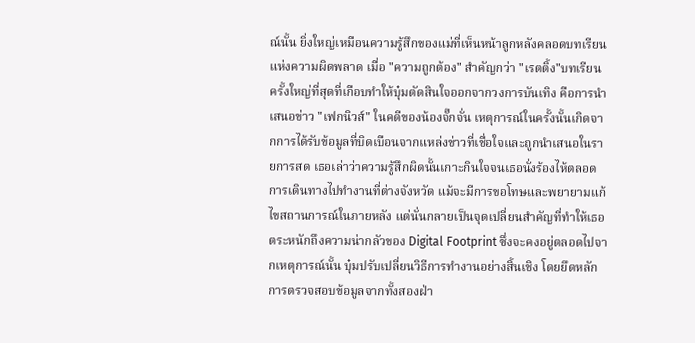ณ์นั้น ยิ่งใหญ่เหมือนความรู้สึกของแม่ที่เห็นหน้าลูกหลังคลอดบทเรียนแห่งความผิดพลาด เมื่อ "ความถูกต้อง" สำคัญกว่า "เรตติ้ง"บทเรียนครั้งใหญ่ที่สุดที่เกือบทำให้บุ๋มตัดสินใจออกจากวงการบันเทิง คือการนำเสนอข่าว "เฟกนิวส์" ในคดีของน้องจั๊กจั่น เหตุการณ์ในครั้งนั้นเกิดจากการได้รับข้อมูลที่บิดเบือนจากแหล่งข่าวที่เชื่อใจและถูกนำเสนอในรายการสด เธอเล่าว่าความรู้สึกผิดนั้นเกาะกินใจจนเธอนั่งร้องไห้ตลอดการเดินทางไปทำงานที่ต่างจังหวัด แม้จะมีการขอโทษและพยายามแก้ไขสถานการณ์ในภายหลัง แต่นั่นกลายเป็นจุดเปลี่ยนสำคัญที่ทำให้เธอตระหนักถึงความน่ากลัวของ Digital Footprint ซึ่งจะคงอยู่ตลอดไปจากเหตุการณ์นั้น บุ๋มปรับเปลี่ยนวิธีการทำงานอย่างสิ้นเชิง โดยยึดหลักการตรวจสอบข้อมูลจากทั้งสองฝ่า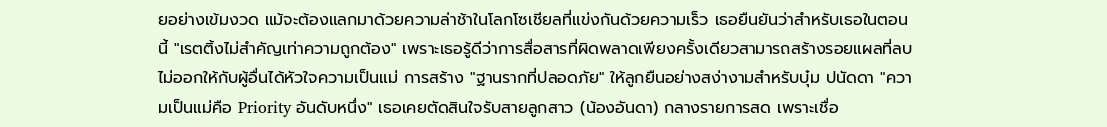ยอย่างเข้มงวด แม้จะต้องแลกมาด้วยความล่าช้าในโลกโซเชียลที่แข่งกันด้วยความเร็ว เธอยืนยันว่าสำหรับเธอในตอนนี้ "เรตติ้งไม่สำคัญเท่าความถูกต้อง" เพราะเธอรู้ดีว่าการสื่อสารที่ผิดพลาดเพียงครั้งเดียวสามารถสร้างรอยแผลที่ลบไม่ออกให้กับผู้อื่นได้หัวใจความเป็นแม่ การสร้าง "ฐานรากที่ปลอดภัย" ให้ลูกยืนอย่างสง่างามสำหรับบุ๋ม ปนัดดา "ความเป็นแม่คือ Priority อันดับหนึ่ง" เธอเคยตัดสินใจรับสายลูกสาว (น้องอันดา) กลางรายการสด เพราะเชื่อ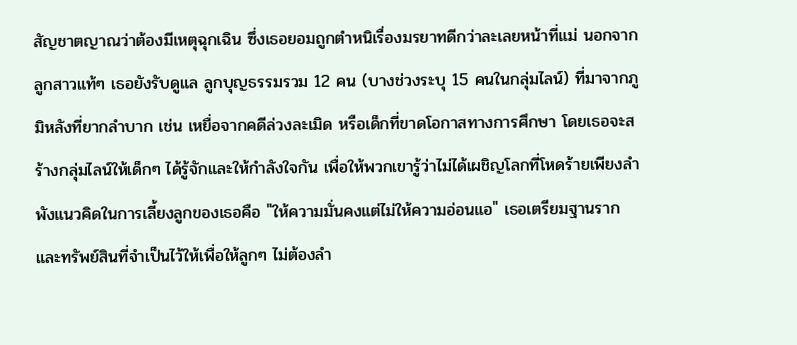สัญชาตญาณว่าต้องมีเหตุฉุกเฉิน ซึ่งเธอยอมถูกตำหนิเรื่องมรยาทดีกว่าละเลยหน้าที่แม่ นอกจากลูกสาวแท้ๆ เธอยังรับดูแล ลูกบุญธรรมรวม 12 คน (บางช่วงระบุ 15 คนในกลุ่มไลน์) ที่มาจากภูมิหลังที่ยากลำบาก เช่น เหยื่อจากคดีล่วงละเมิด หรือเด็กที่ขาดโอกาสทางการศึกษา โดยเธอจะสร้างกลุ่มไลน์ให้เด็กๆ ได้รู้จักและให้กำลังใจกัน เพื่อให้พวกเขารู้ว่าไม่ได้เผชิญโลกที่โหดร้ายเพียงลำพังแนวคิดในการเลี้ยงลูกของเธอคือ "ให้ความมั่นคงแต่ไม่ให้ความอ่อนแอ" เธอเตรียมฐานรากและทรัพย์สินที่จำเป็นไว้ให้เพื่อให้ลูกๆ ไม่ต้องลำ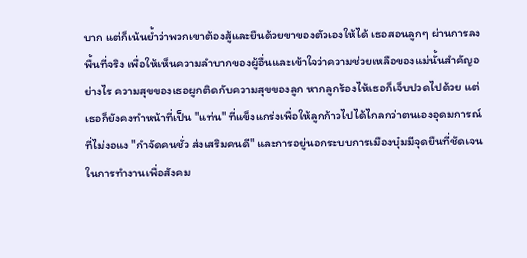บาก แต่ก็เน้นย้ำว่าพวกเขาต้องสู้และยืนด้วยขาของตัวเองให้ได้ เธอสอนลูกๆ ผ่านการลงพื้นที่จริง เพื่อให้เห็นความลำบากของผู้อื่นและเข้าใจว่าความช่วยเหลือของแม่นั้นสำคัญอย่างไร ความสุขของเธอผูกติดกับความสุขของลูก หากลูกร้องไห้เธอก็เจ็บปวดไปด้วย แต่เธอก็ยังคงทำหน้าที่เป็น "แท่น" ที่แข็งแกร่งเพื่อให้ลูกก้าวไปได้ไกลกว่าตนเองอุดมการณ์ที่ไม่งอแง "กำจัดคนชั่ว ส่งเสริมคนดี" และการอยู่นอกระบบการเมืองบุ๋มมีจุดยืนที่ชัดเจนในการทำงานเพื่อสังคม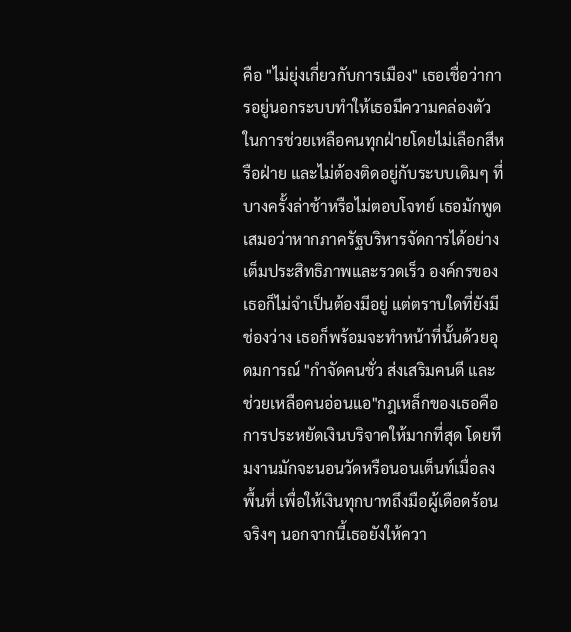คือ "ไม่ยุ่งเกี่ยวกับการเมือง" เธอเชื่อว่าการอยู่นอกระบบทำให้เธอมีความคล่องตัวในการช่วยเหลือคนทุกฝ่ายโดยไม่เลือกสีหรือฝ่าย และไม่ต้องติดอยู่กับระบบเดิมๆ ที่บางครั้งล่าช้าหรือไม่ตอบโจทย์ เธอมักพูดเสมอว่าหากภาครัฐบริหารจัดการได้อย่างเต็มประสิทธิภาพและรวดเร็ว องค์กรของเธอก็ไม่จำเป็นต้องมีอยู่ แต่ตราบใดที่ยังมีช่องว่าง เธอก็พร้อมจะทำหน้าที่นั้นด้วยอุดมการณ์ "กำจัดคนชั่ว ส่งเสริมคนดี และช่วยเหลือคนอ่อนแอ"กฎเหล็กของเธอคือการประหยัดเงินบริจาคให้มากที่สุด โดยทีมงานมักจะนอนวัดหรือนอนเต็นท์เมื่อลงพื้นที่ เพื่อให้เงินทุกบาทถึงมือผู้เดือดร้อนจริงๆ นอกจากนี้เธอยังให้ควา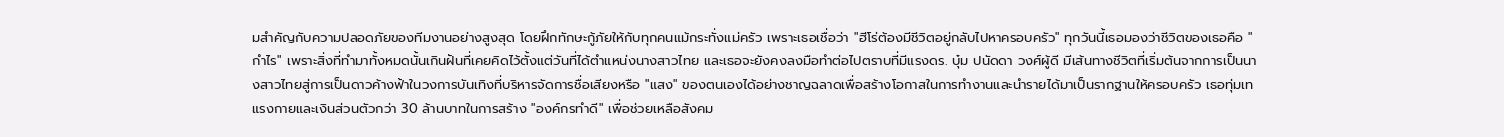มสำคัญกับความปลอดภัยของทีมงานอย่างสูงสุด โดยฝึกทักษะกู้ภัยให้กับทุกคนแม้กระทั่งแม่ครัว เพราะเธอเชื่อว่า "ฮีโร่ต้องมีชีวิตอยู่กลับไปหาครอบครัว" ทุกวันนี้เธอมองว่าชีวิตของเธอคือ "กำไร" เพราะสิ่งที่ทำมาทั้งหมดนั้นเกินฝันที่เคยคิดไว้ตั้งแต่วันที่ได้ตำแหน่งนางสาวไทย และเธอจะยังคงลงมือทำต่อไปตราบที่มีแรงดร. บุ๋ม ปนัดดา วงศ์ผู้ดี มีเส้นทางชีวิตที่เริ่มต้นจากการเป็นนางสาวไทยสู่การเป็นดาวค้างฟ้าในวงการบันเทิงที่บริหารจัดการชื่อเสียงหรือ "แสง" ของตนเองได้อย่างชาญฉลาดเพื่อสร้างโอกาสในการทำงานและนำรายได้มาเป็นรากฐานให้ครอบครัว เธอทุ่มเทแรงกายและเงินส่วนตัวกว่า 30 ล้านบาทในการสร้าง "องค์กรทำดี" เพื่อช่วยเหลือสังคม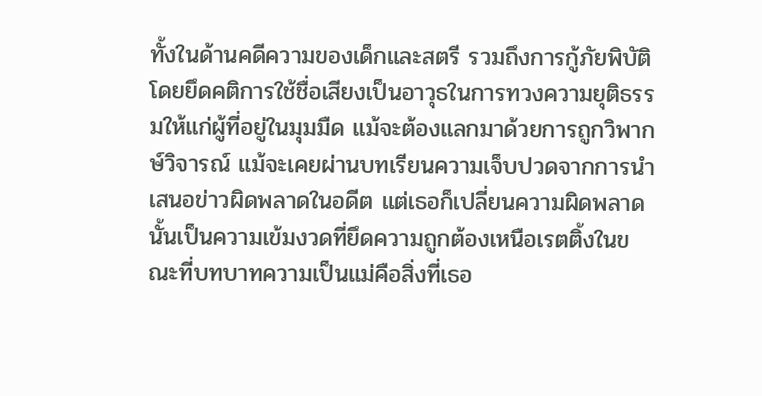ทั้งในด้านคดีความของเด็กและสตรี รวมถึงการกู้ภัยพิบัติ โดยยึดคติการใช้ชื่อเสียงเป็นอาวุธในการทวงความยุติธรรมให้แก่ผู้ที่อยู่ในมุมมืด แม้จะต้องแลกมาด้วยการถูกวิพากษ์วิจารณ์ แม้จะเคยผ่านบทเรียนความเจ็บปวดจากการนำเสนอข่าวผิดพลาดในอดีต แต่เธอก็เปลี่ยนความผิดพลาดนั้นเป็นความเข้มงวดที่ยึดความถูกต้องเหนือเรตติ้งในขณะที่บทบาทความเป็นแม่คือสิ่งที่เธอ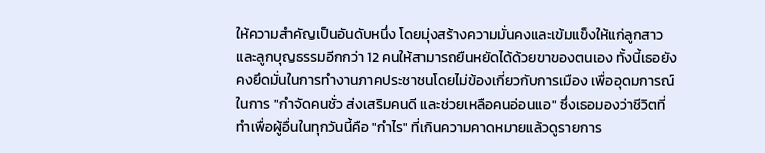ให้ความสำคัญเป็นอันดับหนึ่ง โดยมุ่งสร้างความมั่นคงและเข้มแข็งให้แก่ลูกสาวและลูกบุญธรรมอีกกว่า 12 คนให้สามารถยืนหยัดได้ด้วยขาของตนเอง ทั้งนี้เธอยังคงยึดมั่นในการทำงานภาคประชาชนโดยไม่ข้องเกี่ยวกับการเมือง เพื่ออุดมการณ์ในการ "กำจัดคนชั่ว ส่งเสริมคนดี และช่วยเหลือคนอ่อนแอ" ซึ่งเธอมองว่าชีวิตที่ทำเพื่อผู้อื่นในทุกวันนี้คือ "กำไร" ที่เกินความคาดหมายแล้วดูรายการ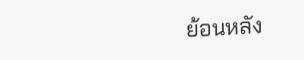ย้อนหลัง